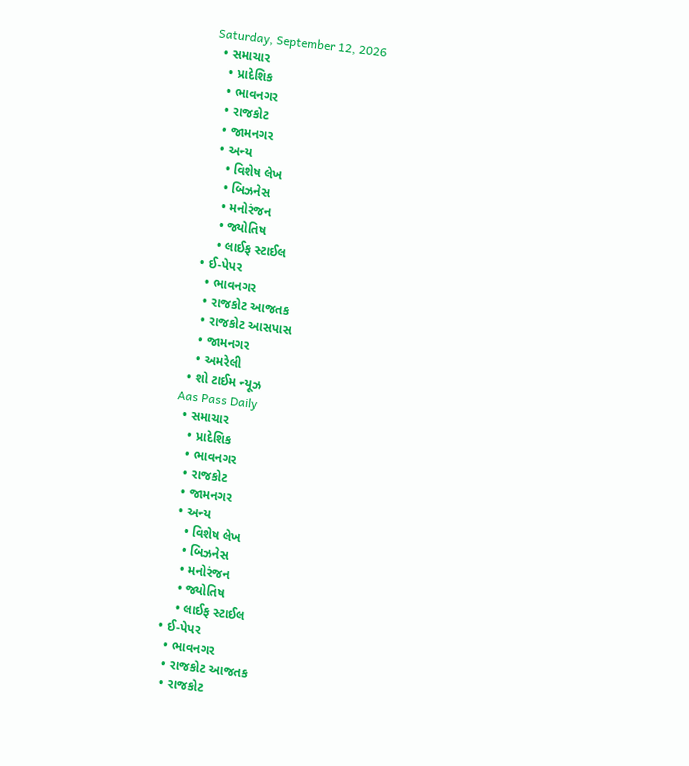Saturday, September 12, 2026
  • સમાચાર
    • પ્રાદેશિક
    • ભાવનગર
    • રાજકોટ
    • જામનગર
    • અન્ય
      • વિશેષ લેખ
      • બિઝનેસ
      • મનોરંજન
      • જ્યોતિષ
      • લાઈફ સ્ટાઈલ
  • ઈ-પેપર
    • ભાવનગર
    • રાજકોટ આજતક
    • રાજકોટ આસપાસ
    • જામનગર
    • અમરેલી
  • શો ટાઈમ ન્યૂઝ
Aas Pass Daily
  • સમાચાર
    • પ્રાદેશિક
    • ભાવનગર
    • રાજકોટ
    • જામનગર
    • અન્ય
      • વિશેષ લેખ
      • બિઝનેસ
      • મનોરંજન
      • જ્યોતિષ
      • લાઈફ સ્ટાઈલ
  • ઈ-પેપર
    • ભાવનગર
    • રાજકોટ આજતક
    • રાજકોટ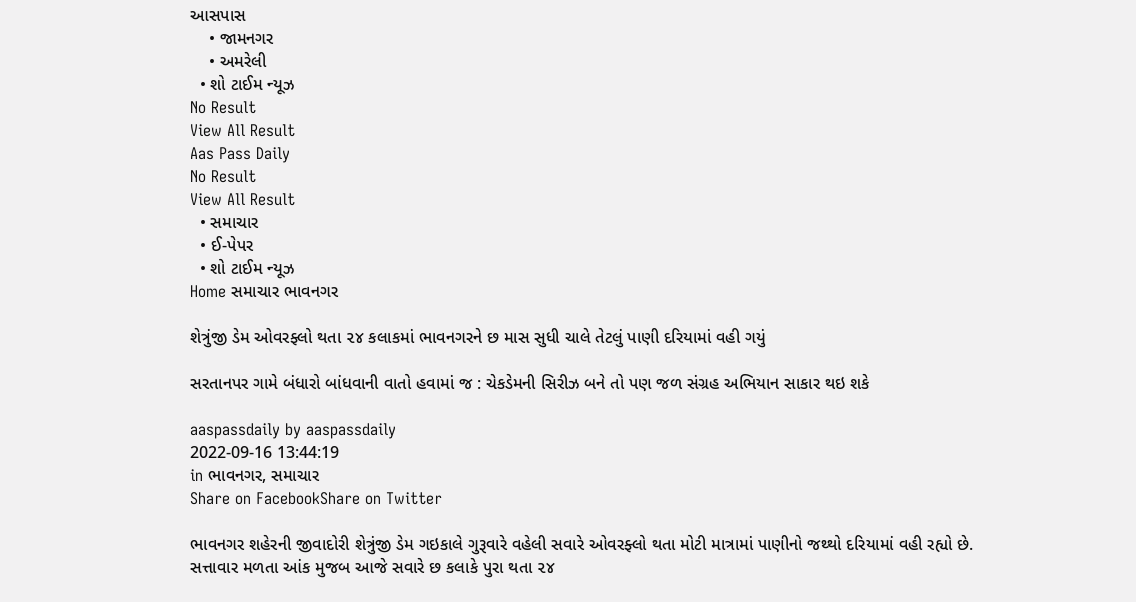આસપાસ
    • જામનગર
    • અમરેલી
  • શો ટાઈમ ન્યૂઝ
No Result
View All Result
Aas Pass Daily
No Result
View All Result
  • સમાચાર
  • ઈ-પેપર
  • શો ટાઈમ ન્યૂઝ
Home સમાચાર ભાવનગર

શેત્રુંજી ડેમ ઓવરફ્લો થતા ૨૪ કલાકમાં ભાવનગરને છ માસ સુધી ચાલે તેટલું પાણી દરિયામાં વહી ગયું

સરતાનપર ગામે બંધારો બાંધવાની વાતો હવામાં જ : ચેકડેમની સિરીઝ બને તો પણ જળ સંગ્રહ અભિયાન સાકાર થઇ શકે

aaspassdaily by aaspassdaily
2022-09-16 13:44:19
in ભાવનગર, સમાચાર
Share on FacebookShare on Twitter

ભાવનગર શહેરની જીવાદોરી શેત્રુંજી ડેમ ગઇકાલે ગુરૂવારે વહેલી સવારે ઓવરફ્લો થતા મોટી માત્રામાં પાણીનો જથ્થો દરિયામાં વહી રહ્યો છે. સત્તાવાર મળતા આંક મુજબ આજે સવારે છ કલાકે પુરા થતા ૨૪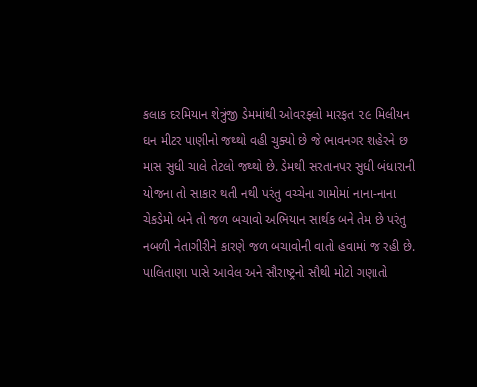કલાક દરમિયાન શેત્રુંજી ડેમમાંથી ઓવરફ્લો મારફત ૨૯ મિલીયન ઘન મીટર પાણીનો જથ્થો વહી ચુક્યો છે જે ભાવનગર શહેરને છ માસ સુધી ચાલે તેટલો જથ્થો છે. ડેમથી સરતાનપર સુધી બંધારાની યોજના તો સાકાર થતી નથી પરંતુ વચ્ચેના ગામોમાં નાના-નાના ચેકડેમો બને તો જળ બચાવો અભિયાન સાર્થક બને તેમ છે પરંતુ નબળી નેતાગીરીને કારણે જળ બચાવોની વાતો હવામાં જ રહી છે.
પાલિતાણા પાસે આવેલ અને સૌરાષ્ટ્રનો સૌથી મોટો ગણાતો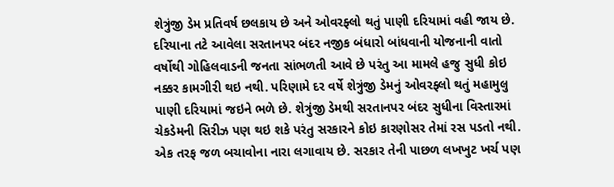શેત્રુંજી ડેમ પ્રતિવર્ષ છલકાય છે અને ઓવરફ્લો થતું પાણી દરિયામાં વહી જાય છે. દરિયાના તટે આવેલા સરતાનપર બંદર નજીક બંધારો બાંધવાની યોજનાની વાતો વર્ષોથી ગોહિલવાડની જનતા સાંભળતી આવે છે પરંતુ આ મામલે હજુ સુધી કોઇ નક્કર કામગીરી થઇ નથી. પરિણામે દર વર્ષે શેત્રુંજી ડેમનું ઓવરફ્લો થતું મહામુલુ પાણી દરિયામાં જઇને ભળે છે. શેત્રુંજી ડેમથી સરતાનપર બંદર સુધીના વિસ્તારમાં ચેકડેમની સિરીઝ પણ થઇ શકે પરંતુ સરકારને કોઇ કારણોસર તેમાં રસ પડતો નથી. એક તરફ જળ બચાવોના નારા લગાવાય છે. સરકાર તેની પાછળ લખખુટ ખર્ચ પણ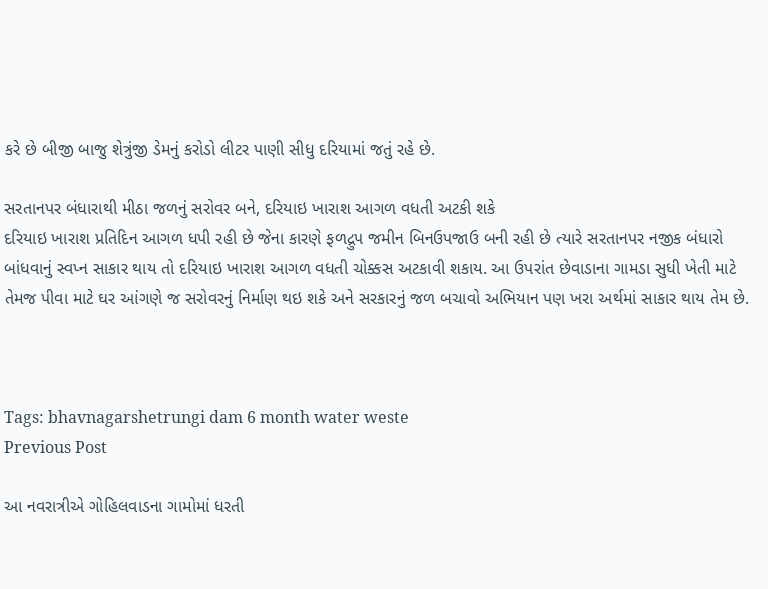કરે છે બીજી બાજુ શેત્રુંજી ડેમનું કરોડો લીટર પાણી સીધુ દરિયામાં જતું રહે છે.

સરતાનપર બંધારાથી મીઠા જળનું સરોવર બને, દરિયાઇ ખારાશ આગળ વધતી અટકી શકે
દરિયાઇ ખારાશ પ્રતિદિન આગળ ધપી રહી છે જેના કારણે ફળદ્રુપ જમીન બિનઉપજાઉ બની રહી છે ત્યારે સરતાનપર નજીક બંધારો બાંધવાનું સ્વપ્ન સાકાર થાય તો દરિયાઇ ખારાશ આગળ વધતી ચોક્કસ અટકાવી શકાય. આ ઉપરાંત છેવાડાના ગામડા સુધી ખેતી માટે તેમજ પીવા માટે ઘર આંગણે જ સરોવરનું નિર્માણ થઇ શકે અને સરકારનું જળ બચાવો અભિયાન પણ ખરા અર્થમાં સાકાર થાય તેમ છે.



Tags: bhavnagarshetrungi dam 6 month water weste
Previous Post

આ નવરાત્રીએ ગોહિલવાડના ગામોમાં ધરતી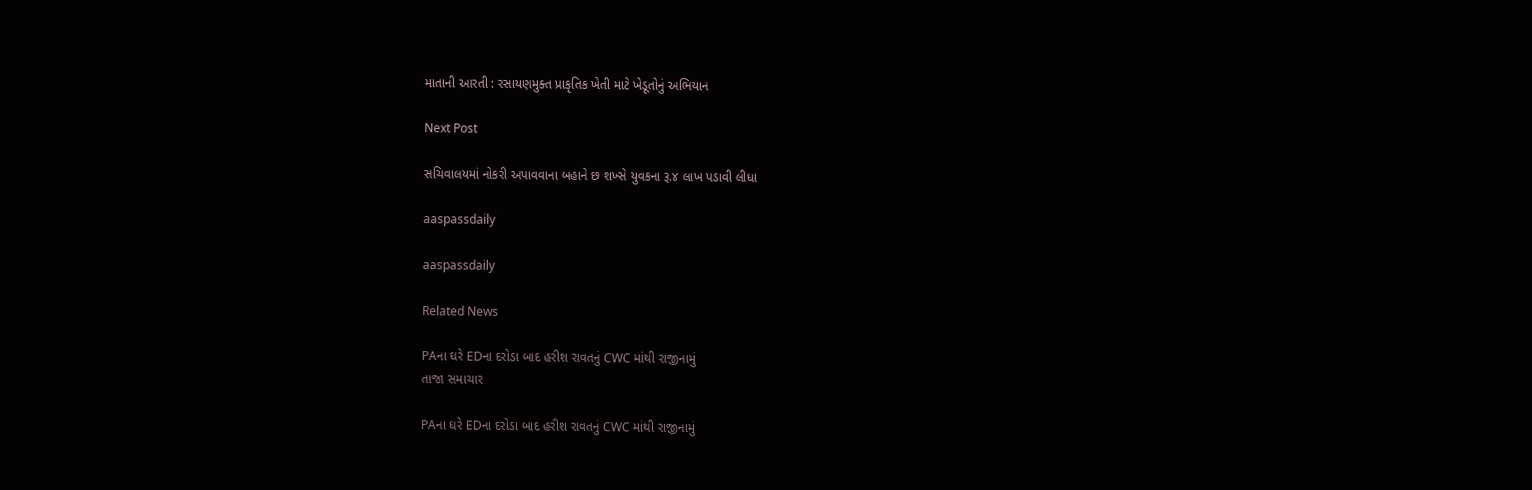માતાની આરતી : રસાયણમુક્ત પ્રાકૃતિક ખેતી માટે ખેડૂતોનું અભિયાન

Next Post

સચિવાલયમાં નોકરી અપાવવાના બહાને છ શખ્સે યુવકના રૂ.૪ લાખ પડાવી લીધા

aaspassdaily

aaspassdaily

Related News

PAના ઘરે EDના દરોડા બાદ હરીશ રાવતનું CWC માંથી રાજીનામું
તાજા સમાચાર

PAના ઘરે EDના દરોડા બાદ હરીશ રાવતનું CWC માંથી રાજીનામું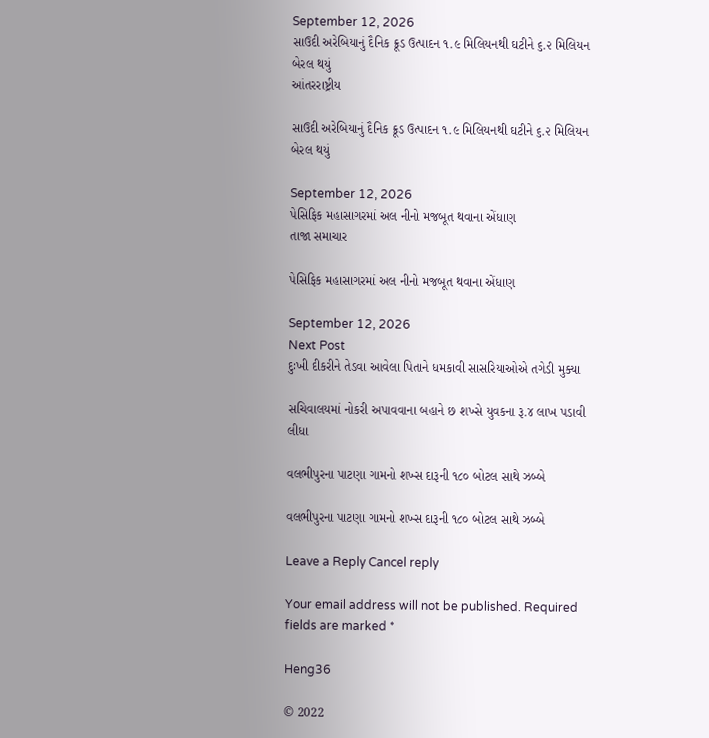September 12, 2026
સાઉદી અરેબિયાનું દૈનિક ક્રૂડ ઉત્પાદન ૧.૯ મિલિયનથી ઘટીને ૬.૨ મિલિયન બેરલ થયું
આંતરરાષ્ટ્રીય

સાઉદી અરેબિયાનું દૈનિક ક્રૂડ ઉત્પાદન ૧.૯ મિલિયનથી ઘટીને ૬.૨ મિલિયન બેરલ થયું

September 12, 2026
પેસિફિક મહાસાગરમાં અલ નીનો મજબૂત થવાના એંધાણ
તાજા સમાચાર

પેસિફિક મહાસાગરમાં અલ નીનો મજબૂત થવાના એંધાણ

September 12, 2026
Next Post
દુઃખી દીકરીને તેડવા આવેલા પિતાને ધમકાવી સાસરિયાઓએ તગેડી મુક્યા

સચિવાલયમાં નોકરી અપાવવાના બહાને છ શખ્સે યુવકના રૂ.૪ લાખ પડાવી લીધા

વલભીપુરના પાટણા ગામનો શખ્સ દારૂની ૧૮૦ બોટલ સાથે ઝબ્બે

વલભીપુરના પાટણા ગામનો શખ્સ દારૂની ૧૮૦ બોટલ સાથે ઝબ્બે

Leave a Reply Cancel reply

Your email address will not be published. Required fields are marked *

Heng36

© 2022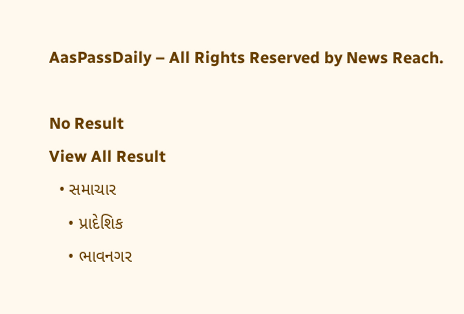AasPassDaily – All Rights Reserved by News Reach.

No Result
View All Result
  • સમાચાર
    • પ્રાદેશિક
    • ભાવનગર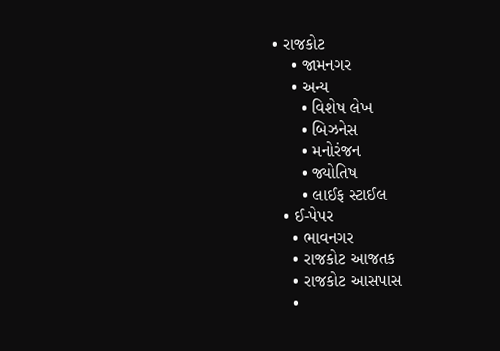• રાજકોટ
    • જામનગર
    • અન્ય
      • વિશેષ લેખ
      • બિઝનેસ
      • મનોરંજન
      • જ્યોતિષ
      • લાઈફ સ્ટાઈલ
  • ઈ-પેપર
    • ભાવનગર
    • રાજકોટ આજતક
    • રાજકોટ આસપાસ
    •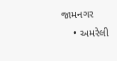જામનગર
    • અમરેલી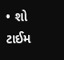• શો ટાઈમ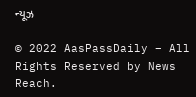ન્યૂઝ

© 2022 AasPassDaily – All Rights Reserved by News Reach.